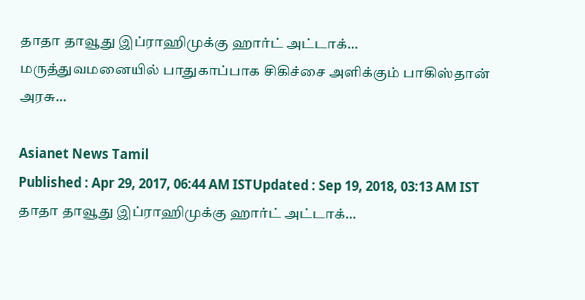தாதா தாவூது இப்ராஹிமுக்கு ஹார்ட் அட்டாக்… மருத்துவமனையில் பாதுகாப்பாக சிகிச்சை அளிக்கும் பாகிஸ்தான் அரசு…

Asianet News Tamil
Published : Apr 29, 2017, 06:44 AM ISTUpdated : Sep 19, 2018, 03:13 AM IST
தாதா தாவூது இப்ராஹிமுக்கு ஹார்ட் அட்டாக்…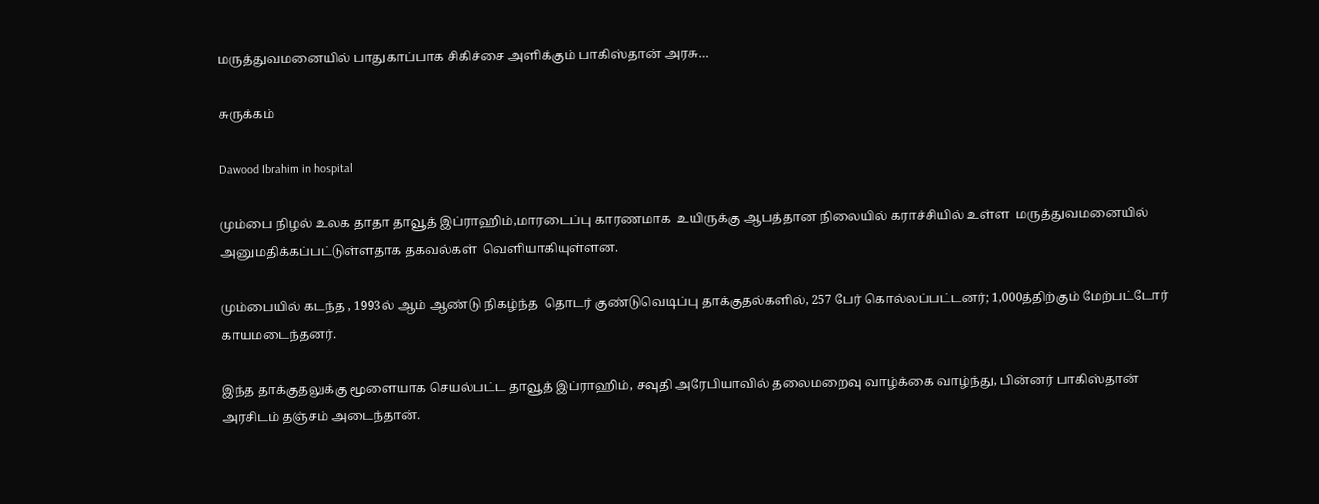மருத்துவமனையில் பாதுகாப்பாக சிகிச்சை அளிக்கும் பாகிஸ்தான் அரசு…

சுருக்கம்

Dawood Ibrahim in hospital

மும்பை நிழல் உலக தாதா தாவூத் இப்ராஹிம்,மாரடைப்பு காரணமாக  உயிருக்கு ஆபத்தான நிலையில் கராச்சியில் உள்ள  மருத்துவமனையில் அனுமதிக்கப்பட்டுள்ளதாக தகவல்கள்  வெளியாகியுள்ளன.

மும்பையில் கடந்த , 1993ல் ஆம் ஆண்டு நிகழ்ந்த  தொடர் குண்டுவெடிப்பு தாக்குதல்களில், 257 பேர் கொல்லப்பட்டனர்; 1,000த்திற்கும் மேற்பட்டோர் காயமடைந்தனர்.

இந்த தாக்குதலுக்கு மூளையாக செயல்பட்ட தாவூத் இப்ராஹிம், சவுதி அரேபியாவில் தலைமறைவு வாழ்க்கை வாழ்ந்து, பின்னர் பாகிஸ்தான் அரசிடம் தஞ்சம் அடைந்தான்.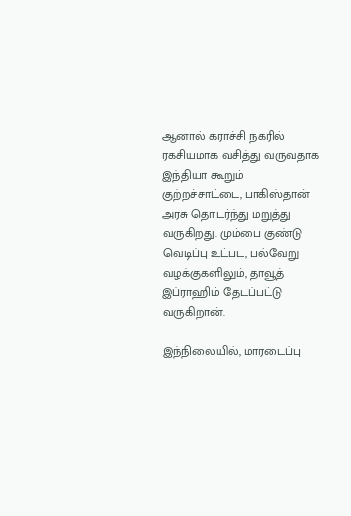ஆனால் கராச்சி நகரில் ரகசியமாக வசித்து வருவதாக இந்தியா கூறும் குற்றச்சாட்டை, பாகிஸ்தான்  அரசு தொடர்ந்து மறுத்து வருகிறது. மும்பை குண்டு வெடிப்பு உட்பட, பல்வேறு வழக்குகளிலும், தாவூத் இப்ராஹிம் தேடப்பட்டு வருகிறான்.

இந்நிலையில், மாரடைப்பு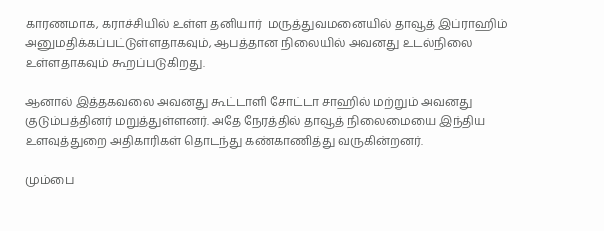காரணமாக, கராச்சியில் உள்ள தனியார்  மருத்துவமனையில் தாவூத் இப்ராஹிம் அனுமதிக்கப்பட்டுள்ளதாகவும், ஆபத்தான நிலையில் அவனது உடல்நிலை உள்ளதாகவும் கூறப்படுகிறது.

ஆனால் இத்தகவலை அவனது கூட்டாளி சோட்டா சாஹில் மற்றும் அவனது குடும்பத்தினர் மறுத்துள்ளனர். அதே நேரத்தில் தாவூத் நிலைமையை இந்திய உளவுத்துறை அதிகாரிகள் தொடந்து கண்காணித்து வருகின்றனர்.

மும்பை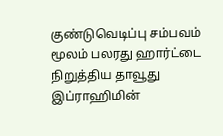குண்டுவெடிப்பு சம்பவம் மூலம் பலரது ஹார்ட்டை நிறுத்திய தாவூது இப்ராஹிமின்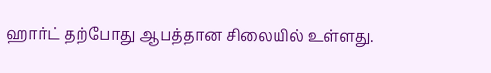ஹார்ட் தற்போது ஆபத்தான சிலையில் உள்ளது.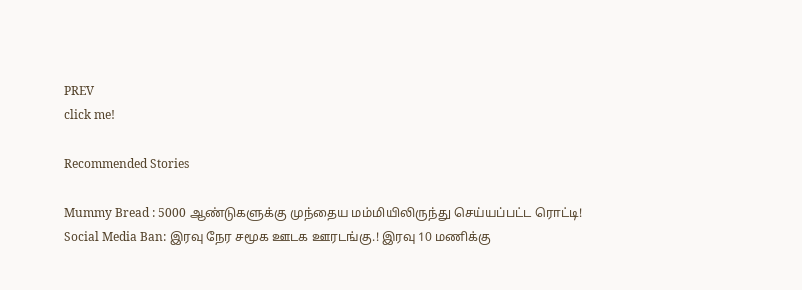PREV
click me!

Recommended Stories

Mummy Bread : 5000 ஆண்டுகளுக்கு முந்தைய மம்மியிலிருந்து செய்யப்பட்ட ரொட்டி!
Social Media Ban: இரவு நேர சமூக ஊடக ஊரடங்கு.! இரவு 10 மணிக்கு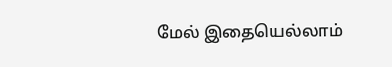மேல் இதையெல்லாம்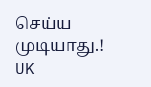செய்ய முடியாது.! UK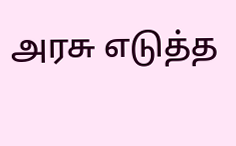அரசு எடுத்த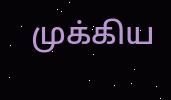முக்கிய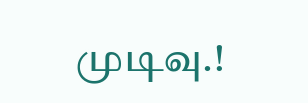முடிவு.!